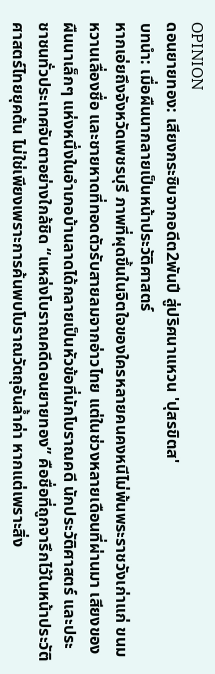OPINION
ดอนยายทอง: เสียงกระซิบจากอดีต2พันปี สู่ปริศนาแหวน 'ปุสรขิตส'
บทนำ: เมื่อผืนนากลายเป็นหน้าประวัติศาสตร์
หากเอ่ยถึงจังหวัดเพชรบุรี ภาพที่ผุดขึ้นในจิตใจของใครหลายคนคงหนีไม่พ้นพระราชวังเก่าแก่ ขนมหวานเลื่องชื่อ และชายหาดที่ทอดตัวรับสายลมจากอ่าวไทย แต่ในช่วงหลายเดือนที่ผ่านมา เสียงของผืนนาเล็กๆ แห่งหนึ่งในอำเภอบ้านลาดได้กลายเป็นหัวข้อที่นักโบราณคดี นักประวัติศาสตร์ และประชาชนทั่วประเทศจับตาอย่างใกล้ชิด “แหล่งโบราณคดีดอนยายทอง” คือชื่อที่ถูกจารึกไว้ในหน้าประวัติศาสตร์ไทยยุคต้น ไม่ใช่เพียงเพราะการค้นพบโบราณวัตถุอันล้ำค่า หากแต่เพราะสิ่ง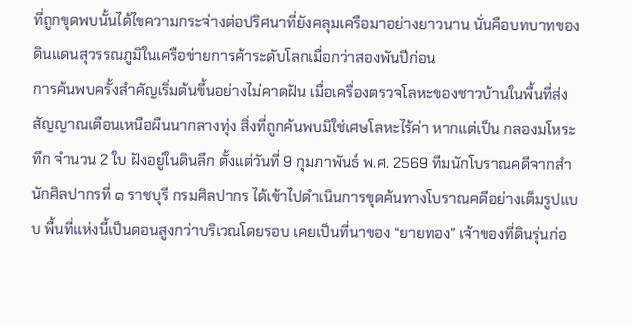ที่ถูกขุดพบนั้นได้ไขความกระจ่างต่อปริศนาที่ยังคลุมเครือมาอย่างยาวนาน นั่นคือบทบาทของดินแดนสุวรรณภูมิในเครือข่ายการค้าระดับโลกเมื่อกว่าสองพันปีก่อน
การค้นพบครั้งสำคัญเริ่มต้นขึ้นอย่างไม่คาดฝัน เมื่อเครื่องตรวจโลหะของชาวบ้านในพื้นที่ส่งสัญญาณเตือนเหนือผืนนากลางทุ่ง สิ่งที่ถูกค้นพบมิใช่เศษโลหะไร้ค่า หากแต่เป็น กลองมโหระทึก จำนวน 2 ใบ ฝังอยู่ในดินลึก ตั้งแต่วันที่ 9 กุมภาพันธ์ พ.ศ. 2569 ทีมนักโบราณคดีจากสำนักศิลปากรที่ ๑ ราชบุรี กรมศิลปากร ได้เข้าไปดำเนินการขุดค้นทางโบราณคดีอย่างเต็มรูปแบบ พื้นที่แห่งนี้เป็นดอนสูงกว่าบริเวณโดยรอบ เคยเป็นที่นาของ “ยายทอง” เจ้าของที่ดินรุ่นก่อ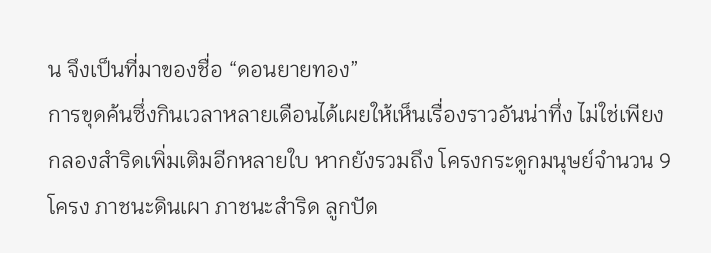น จึงเป็นที่มาของชื่อ “ดอนยายทอง”
การขุดค้นซึ่งกินเวลาหลายเดือนได้เผยให้เห็นเรื่องราวอันน่าทึ่ง ไม่ใช่เพียงกลองสำริดเพิ่มเติมอีกหลายใบ หากยังรวมถึง โครงกระดูกมนุษย์จำนวน 9 โครง ภาชนะดินเผา ภาชนะสำริด ลูกปัด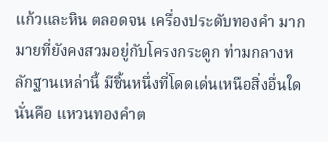แก้วและหิน ตลอดจน เครื่องประดับทองคำ มากมายที่ยังคงสวมอยู่กับโครงกระดูก ท่ามกลางหลักฐานเหล่านี้ มีชิ้นหนึ่งที่โดดเด่นเหนือสิ่งอื่นใด นั่นคือ แหวนทองคำต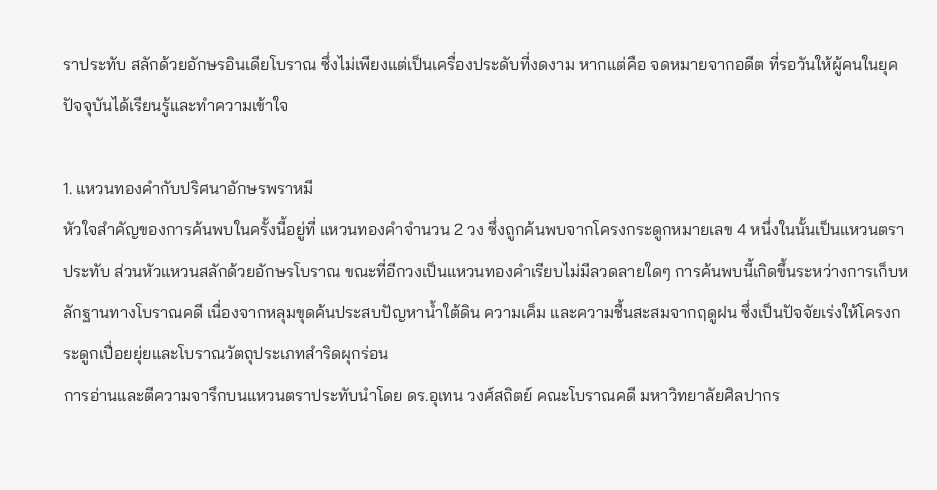ราประทับ สลักด้วยอักษรอินเดียโบราณ ซึ่งไม่เพียงแต่เป็นเครื่องประดับที่งดงาม หากแต่คือ จดหมายจากอดีต ที่รอวันให้ผู้คนในยุคปัจจุบันได้เรียนรู้และทำความเข้าใจ

1. แหวนทองคำกับปริศนาอักษรพราหมี
หัวใจสำคัญของการค้นพบในครั้งนี้อยู่ที่ แหวนทองคำจำนวน 2 วง ซึ่งถูกค้นพบจากโครงกระดูกหมายเลข 4 หนึ่งในนั้นเป็นแหวนตราประทับ ส่วนหัวแหวนสลักด้วยอักษรโบราณ ขณะที่อีกวงเป็นแหวนทองคำเรียบไม่มีลวดลายใดๆ การค้นพบนี้เกิดขึ้นระหว่างการเก็บหลักฐานทางโบราณคดี เนื่องจากหลุมขุดค้นประสบปัญหาน้ำใต้ดิน ความเค็ม และความชื้นสะสมจากฤดูฝน ซึ่งเป็นปัจจัยเร่งให้โครงกระดูกเปื่อยยุ่ยและโบราณวัตถุประเภทสำริดผุกร่อน
การอ่านและตีความจารึกบนแหวนตราประทับนำโดย ดร.อุเทน วงศ์สถิตย์ คณะโบราณคดี มหาวิทยาลัยศิลปากร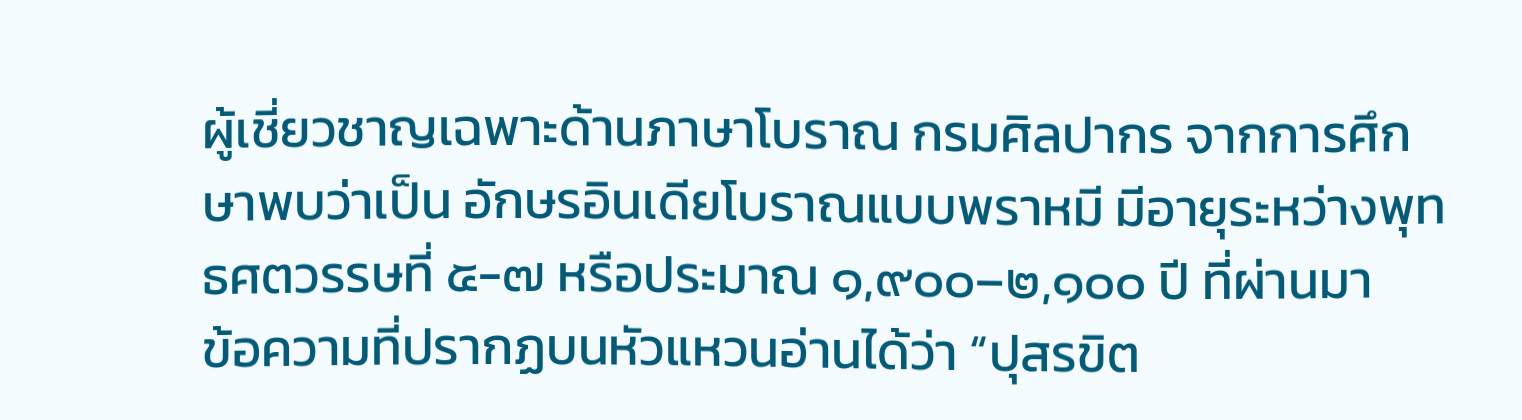ผู้เชี่ยวชาญเฉพาะด้านภาษาโบราณ กรมศิลปากร จากการศึกษาพบว่าเป็น อักษรอินเดียโบราณแบบพราหมี มีอายุระหว่างพุทธศตวรรษที่ ๕-๗ หรือประมาณ ๑,๙๐๐–๒,๑๐๐ ปี ที่ผ่านมา
ข้อความที่ปรากฏบนหัวแหวนอ่านได้ว่า “ปุสรขิต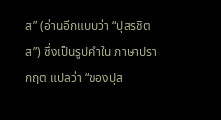ส” (อ่านอีกแบบว่า “ปุสรชิตส”) ซึ่งเป็นรูปคำใน ภาษาปรากฤต แปลว่า “ของปุส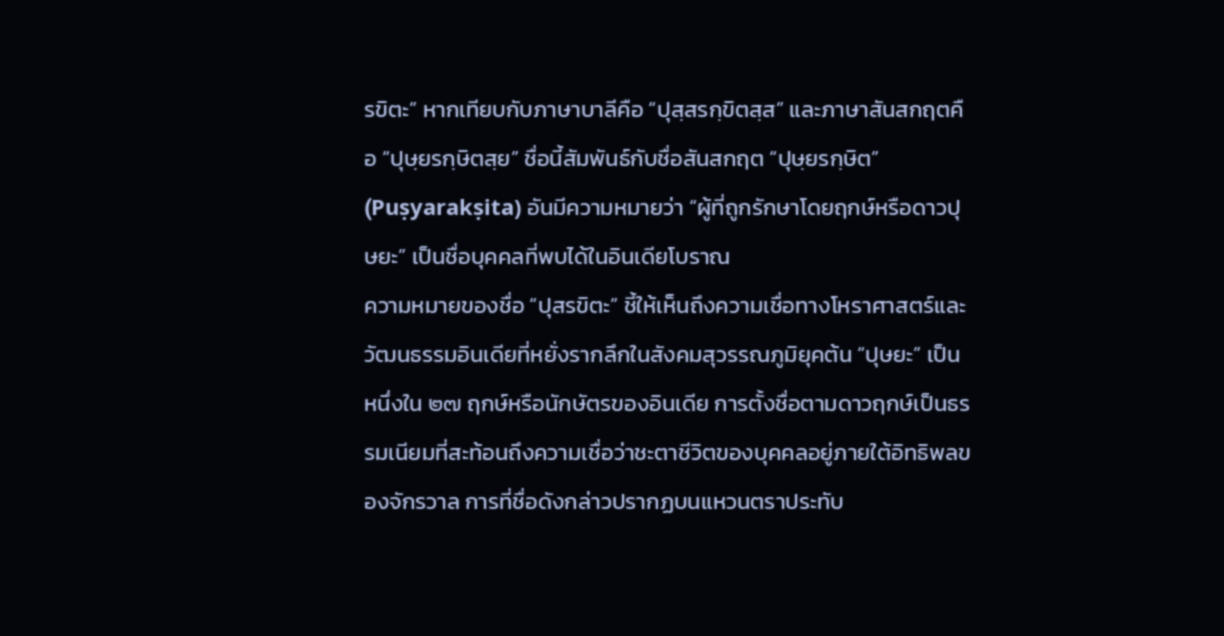รขิตะ” หากเทียบกับภาษาบาลีคือ “ปุสฺสรกฺขิตสฺส” และภาษาสันสกฤตคือ “ปุษฺยรกฺษิตสฺย” ชื่อนี้สัมพันธ์กับชื่อสันสกฤต “ปุษฺยรกฺษิต” (Puṣyarakṣita) อันมีความหมายว่า “ผู้ที่ถูกรักษาโดยฤกษ์หรือดาวปุษยะ” เป็นชื่อบุคคลที่พบได้ในอินเดียโบราณ
ความหมายของชื่อ “ปุสรขิตะ” ชี้ให้เห็นถึงความเชื่อทางโหราศาสตร์และวัฒนธรรมอินเดียที่หยั่งรากลึกในสังคมสุวรรณภูมิยุคต้น “ปุษยะ” เป็นหนึ่งใน ๒๗ ฤกษ์หรือนักษัตรของอินเดีย การตั้งชื่อตามดาวฤกษ์เป็นธรรมเนียมที่สะท้อนถึงความเชื่อว่าชะตาชีวิตของบุคคลอยู่ภายใต้อิทธิพลของจักรวาล การที่ชื่อดังกล่าวปรากฏบนแหวนตราประทับ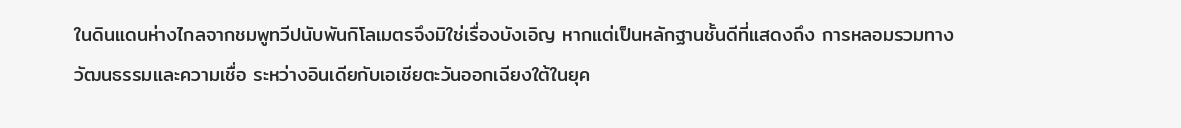ในดินแดนห่างไกลจากชมพูทวีปนับพันกิโลเมตรจึงมิใช่เรื่องบังเอิญ หากแต่เป็นหลักฐานชั้นดีที่แสดงถึง การหลอมรวมทางวัฒนธรรมและความเชื่อ ระหว่างอินเดียกับเอเชียตะวันออกเฉียงใต้ในยุค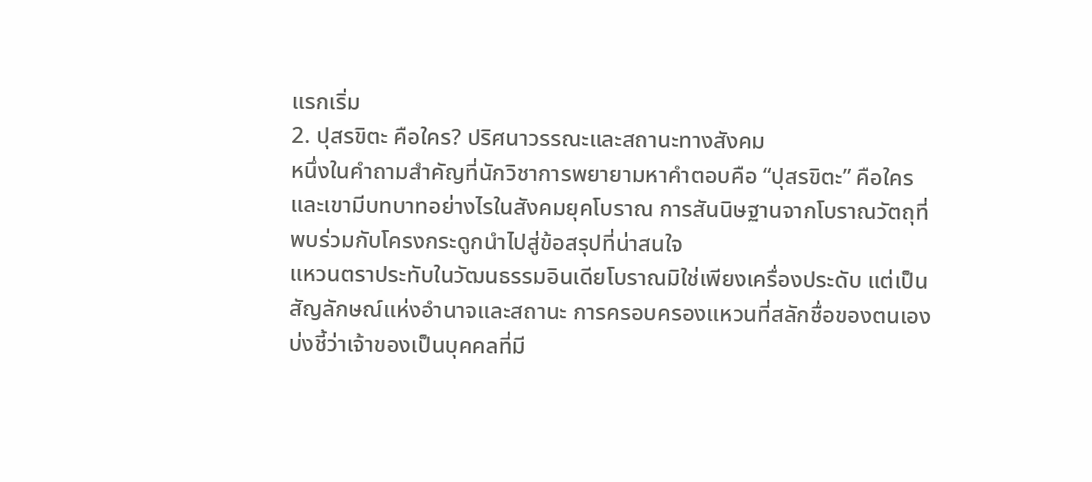แรกเริ่ม
2. ปุสรขิตะ คือใคร? ปริศนาวรรณะและสถานะทางสังคม
หนึ่งในคำถามสำคัญที่นักวิชาการพยายามหาคำตอบคือ “ปุสรขิตะ” คือใคร และเขามีบทบาทอย่างไรในสังคมยุคโบราณ การสันนิษฐานจากโบราณวัตถุที่พบร่วมกับโครงกระดูกนำไปสู่ข้อสรุปที่น่าสนใจ
แหวนตราประทับในวัฒนธรรมอินเดียโบราณมิใช่เพียงเครื่องประดับ แต่เป็น สัญลักษณ์แห่งอำนาจและสถานะ การครอบครองแหวนที่สลักชื่อของตนเองบ่งชี้ว่าเจ้าของเป็นบุคคลที่มี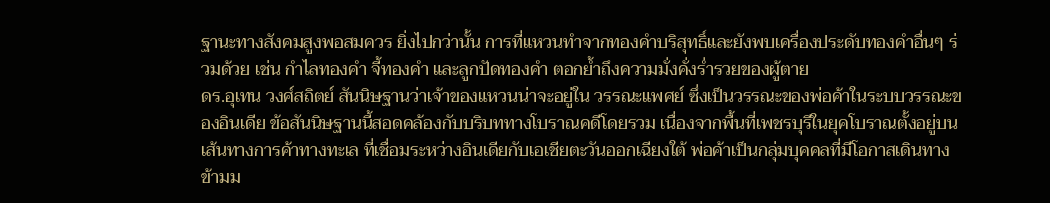ฐานะทางสังคมสูงพอสมควร ยิ่งไปกว่านั้น การที่แหวนทำจากทองคำบริสุทธิ์และยังพบเครื่องประดับทองคำอื่นๆ ร่วมด้วย เช่น กำไลทองคำ จี้ทองคำ และลูกปัดทองคำ ตอกย้ำถึงความมั่งคั่งร่ำรวยของผู้ตาย
ดร.อุเทน วงศ์สถิตย์ สันนิษฐานว่าเจ้าของแหวนน่าจะอยู่ใน วรรณะแพศย์ ซึ่งเป็นวรรณะของพ่อค้าในระบบวรรณะของอินเดีย ข้อสันนิษฐานนี้สอดคล้องกับบริบททางโบราณคดีโดยรวม เนื่องจากพื้นที่เพชรบุรีในยุคโบราณตั้งอยู่บน เส้นทางการค้าทางทะเล ที่เชื่อมระหว่างอินเดียกับเอเชียตะวันออกเฉียงใต้ พ่อค้าเป็นกลุ่มบุคคลที่มีโอกาสเดินทางข้ามม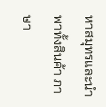หาสมุทรและนำพาทั้งสินค้า ภาษา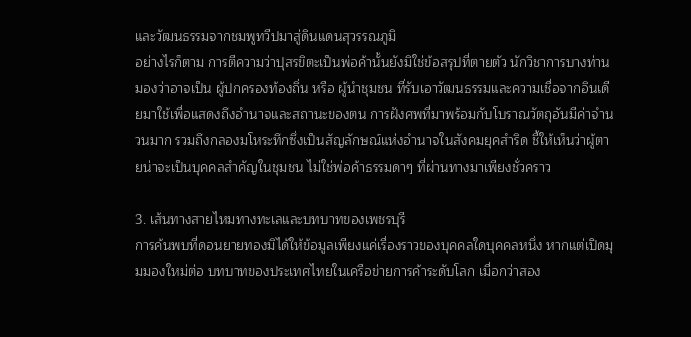และวัฒนธรรมจากชมพูทวีปมาสู่ดินแดนสุวรรณภูมิ
อย่างไรก็ตาม การตีความว่าปุสรขิตะเป็นพ่อค้านั้นยังมิใช่ข้อสรุปที่ตายตัว นักวิชาการบางท่านมองว่าอาจเป็น ผู้ปกครองท้องถิ่น หรือ ผู้นำชุมชน ที่รับเอาวัฒนธรรมและความเชื่อจากอินเดียมาใช้เพื่อแสดงถึงอำนาจและสถานะของตน การฝังศพที่มาพร้อมกับโบราณวัตถุอันมีค่าจำนวนมาก รวมถึงกลองมโหระทึกซึ่งเป็นสัญลักษณ์แห่งอำนาจในสังคมยุคสำริด ชี้ให้เห็นว่าผู้ตายน่าจะเป็นบุคคลสำคัญในชุมชน ไม่ใช่พ่อค้าธรรมดาๆ ที่ผ่านทางมาเพียงชั่วคราว

3. เส้นทางสายไหมทางทะเลและบทบาทของเพชรบุรี
การค้นพบที่ดอนยายทองมิได้ให้ข้อมูลเพียงแค่เรื่องราวของบุคคลใดบุคคลหนึ่ง หากแต่เปิดมุมมองใหม่ต่อ บทบาทของประเทศไทยในเครือข่ายการค้าระดับโลก เมื่อกว่าสอง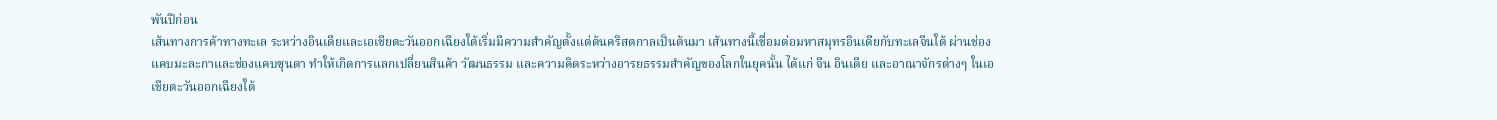พันปีก่อน
เส้นทางการค้าทางทะเล ระหว่างอินเดียและเอเชียตะวันออกเฉียงใต้เริ่มมีความสำคัญตั้งแต่ต้นคริสตกาลเป็นต้นมา เส้นทางนี้เชื่อมต่อมหาสมุทรอินเดียกับทะเลจีนใต้ ผ่านช่องแคบมะละกาและช่องแคบซุนดา ทำให้เกิดการแลกเปลี่ยนสินค้า วัฒนธรรม และความคิดระหว่างอารยธรรมสำคัญของโลกในยุคนั้น ได้แก่ จีน อินเดีย และอาณาจักรต่างๆ ในเอเชียตะวันออกเฉียงใต้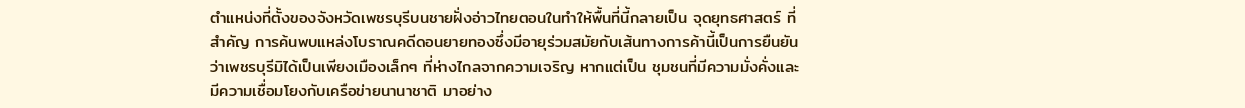ตำแหน่งที่ตั้งของจังหวัดเพชรบุรีบนชายฝั่งอ่าวไทยตอนในทำให้พื้นที่นี้กลายเป็น จุดยุทธศาสตร์ ที่สำคัญ การค้นพบแหล่งโบราณคดีดอนยายทองซึ่งมีอายุร่วมสมัยกับเส้นทางการค้านี้เป็นการยืนยันว่าเพชรบุรีมิได้เป็นเพียงเมืองเล็กๆ ที่ห่างไกลจากความเจริญ หากแต่เป็น ชุมชนที่มีความมั่งคั่งและมีความเชื่อมโยงกับเครือข่ายนานาชาติ มาอย่าง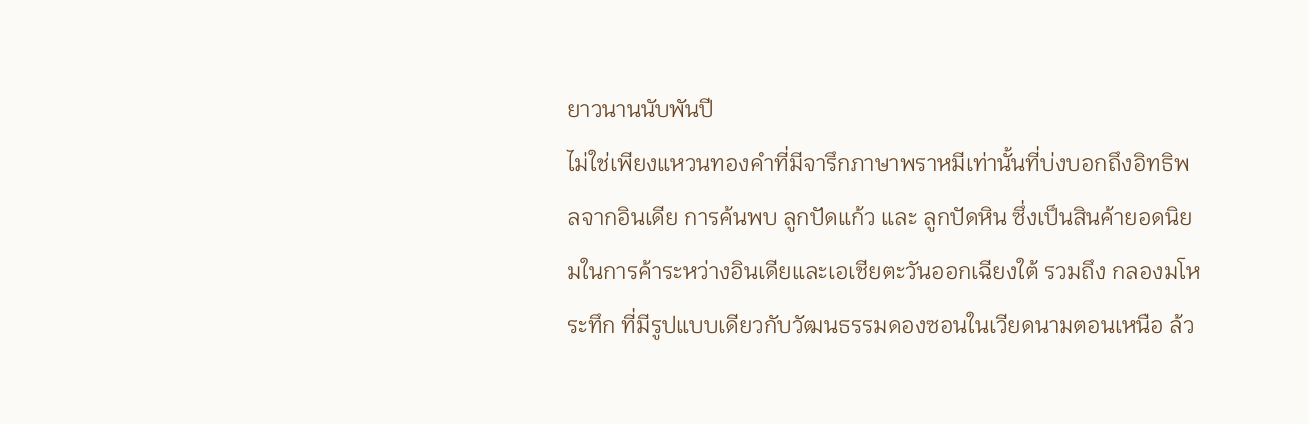ยาวนานนับพันปี
ไม่ใช่เพียงแหวนทองคำที่มีจารึกภาษาพราหมีเท่านั้นที่บ่งบอกถึงอิทธิพลจากอินเดีย การค้นพบ ลูกปัดแก้ว และ ลูกปัดหิน ซึ่งเป็นสินค้ายอดนิยมในการค้าระหว่างอินเดียและเอเชียตะวันออกเฉียงใต้ รวมถึง กลองมโหระทึก ที่มีรูปแบบเดียวกับวัฒนธรรมดองซอนในเวียดนามตอนเหนือ ล้ว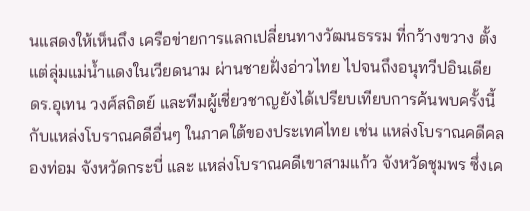นแสดงให้เห็นถึง เครือข่ายการแลกเปลี่ยนทางวัฒนธรรม ที่กว้างขวาง ตั้งแต่ลุ่มแม่น้ำแดงในเวียดนาม ผ่านชายฝั่งอ่าวไทย ไปจนถึงอนุทวีปอินเดีย
ดร.อุเทน วงศ์สถิตย์ และทีมผู้เชี่ยวชาญยังได้เปรียบเทียบการค้นพบครั้งนี้กับแหล่งโบราณคดีอื่นๆ ในภาคใต้ของประเทศไทย เช่น แหล่งโบราณคดีคลองท่อม จังหวัดกระบี่ และ แหล่งโบราณคดีเขาสามแก้ว จังหวัดชุมพร ซึ่งเค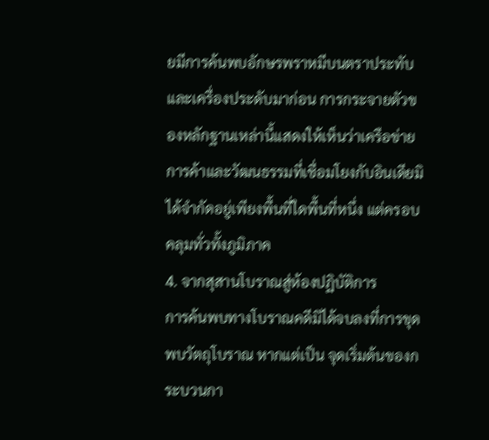ยมีการค้นพบอักษรพราหมีบนตราประทับและเครื่องประดับมาก่อน การกระจายตัวของหลักฐานเหล่านี้แสดงให้เห็นว่าเครือข่ายการค้าและวัฒนธรรมที่เชื่อมโยงกับอินเดียมิได้จำกัดอยู่เพียงพื้นที่ใดพื้นที่หนึ่ง แต่ครอบคลุมทั่วทั้งภูมิภาค
4. จากสุสานโบราณสู่ห้องปฏิบัติการ
การค้นพบทางโบราณคดีมิได้จบลงที่การขุดพบวัตถุโบราณ หากแต่เป็น จุดเริ่มต้นของกระบวนกา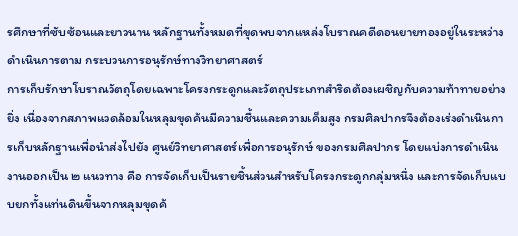รศึกษาที่ซับซ้อนและยาวนาน หลักฐานทั้งหมดที่ขุดพบจากแหล่งโบราณคดีดอนยายทองอยู่ในระหว่างดำเนินการตาม กระบวนการอนุรักษ์ทางวิทยาศาสตร์
การเก็บรักษาโบราณวัตถุโดยเฉพาะโครงกระดูกและวัตถุประเภทสำริดต้องเผชิญกับความท้าทายอย่างยิ่ง เนื่องจากสภาพแวดล้อมในหลุมขุดค้นมีความชื้นและความเค็มสูง กรมศิลปากรจึงต้องเร่งดำเนินการเก็บหลักฐานเพื่อนำส่งไปยัง ศูนย์วิทยาศาสตร์เพื่อการอนุรักษ์ ของกรมศิลปากร โดยแบ่งการดำเนินงานออกเป็น ๒ แนวทาง คือ การจัดเก็บเป็นรายชิ้นส่วนสำหรับโครงกระดูกกลุ่มหนึ่ง และการจัดเก็บแบบยกทั้งแท่นดินขึ้นจากหลุมขุดค้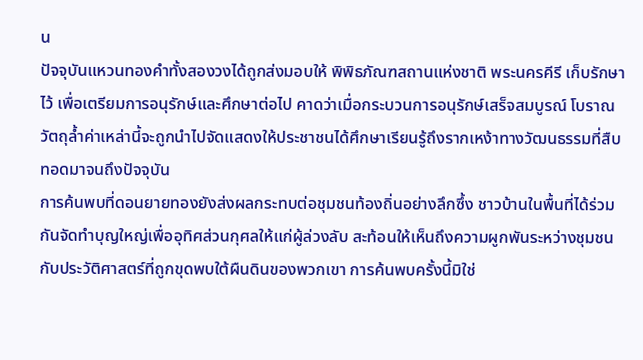น
ปัจจุบันแหวนทองคำทั้งสองวงได้ถูกส่งมอบให้ พิพิธภัณฑสถานแห่งชาติ พระนครคีรี เก็บรักษาไว้ เพื่อเตรียมการอนุรักษ์และศึกษาต่อไป คาดว่าเมื่อกระบวนการอนุรักษ์เสร็จสมบูรณ์ โบราณวัตถุล้ำค่าเหล่านี้จะถูกนำไปจัดแสดงให้ประชาชนได้ศึกษาเรียนรู้ถึงรากเหง้าทางวัฒนธรรมที่สืบทอดมาจนถึงปัจจุบัน
การค้นพบที่ดอนยายทองยังส่งผลกระทบต่อชุมชนท้องถิ่นอย่างลึกซึ้ง ชาวบ้านในพื้นที่ได้ร่วมกันจัดทำบุญใหญ่เพื่ออุทิศส่วนกุศลให้แก่ผู้ล่วงลับ สะท้อนให้เห็นถึงความผูกพันระหว่างชุมชนกับประวัติศาสตร์ที่ถูกขุดพบใต้ผืนดินของพวกเขา การค้นพบครั้งนี้มิใช่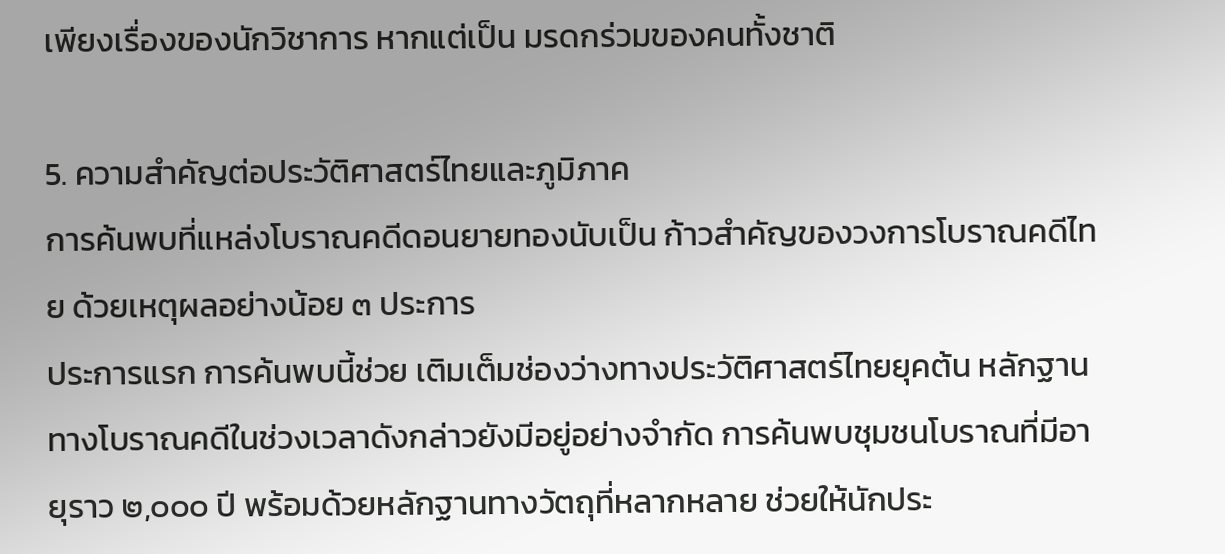เพียงเรื่องของนักวิชาการ หากแต่เป็น มรดกร่วมของคนทั้งชาติ

5. ความสำคัญต่อประวัติศาสตร์ไทยและภูมิภาค
การค้นพบที่แหล่งโบราณคดีดอนยายทองนับเป็น ก้าวสำคัญของวงการโบราณคดีไทย ด้วยเหตุผลอย่างน้อย ๓ ประการ
ประการแรก การค้นพบนี้ช่วย เติมเต็มช่องว่างทางประวัติศาสตร์ไทยยุคต้น หลักฐานทางโบราณคดีในช่วงเวลาดังกล่าวยังมีอยู่อย่างจำกัด การค้นพบชุมชนโบราณที่มีอายุราว ๒,๐๐๐ ปี พร้อมด้วยหลักฐานทางวัตถุที่หลากหลาย ช่วยให้นักประ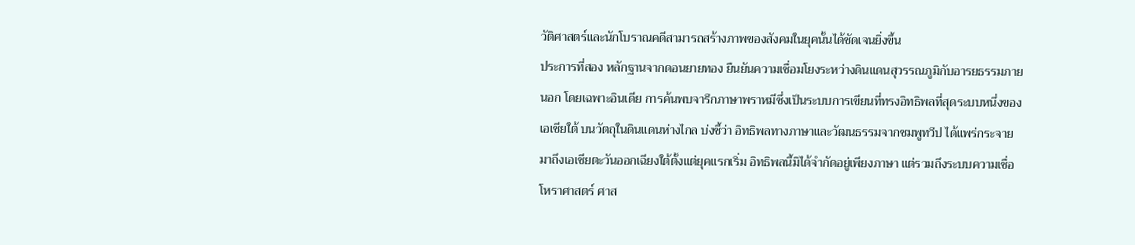วัติศาสตร์และนักโบราณคดีสามารถสร้างภาพของสังคมในยุคนั้นได้ชัดเจนยิ่งขึ้น
ประการที่สอง หลักฐานจากดอนยายทอง ยืนยันความเชื่อมโยงระหว่างดินแดนสุวรรณภูมิกับอารยธรรมภายนอก โดยเฉพาะอินเดีย การค้นพบจารึกภาษาพราหมีซึ่งเป็นระบบการเขียนที่ทรงอิทธิพลที่สุดระบบหนึ่งของเอเชียใต้ บนวัตถุในดินแดนห่างไกล บ่งชี้ว่า อิทธิพลทางภาษาและวัฒนธรรมจากชมพูทวีป ได้แพร่กระจายมาถึงเอเชียตะวันออกเฉียงใต้ตั้งแต่ยุคแรกเริ่ม อิทธิพลนี้มิได้จำกัดอยู่เพียงภาษา แต่รวมถึงระบบความเชื่อ โหราศาสตร์ ศาส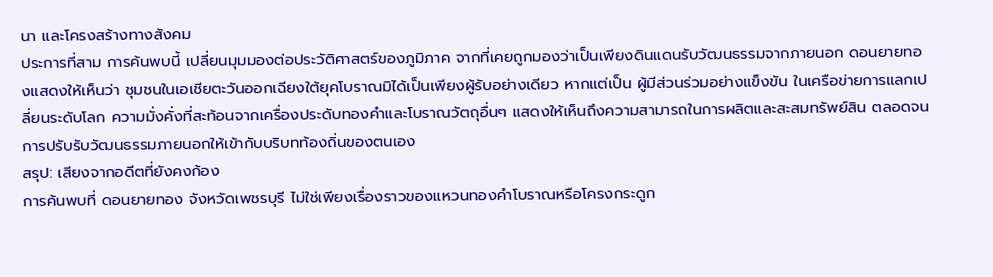นา และโครงสร้างทางสังคม
ประการที่สาม การค้นพบนี้ เปลี่ยนมุมมองต่อประวัติศาสตร์ของภูมิภาค จากที่เคยถูกมองว่าเป็นเพียงดินแดนรับวัฒนธรรมจากภายนอก ดอนยายทองแสดงให้เห็นว่า ชุมชนในเอเชียตะวันออกเฉียงใต้ยุคโบราณมิได้เป็นเพียงผู้รับอย่างเดียว หากแต่เป็น ผู้มีส่วนร่วมอย่างแข็งขัน ในเครือข่ายการแลกเปลี่ยนระดับโลก ความมั่งคั่งที่สะท้อนจากเครื่องประดับทองคำและโบราณวัตถุอื่นๆ แสดงให้เห็นถึงความสามารถในการผลิตและสะสมทรัพย์สิน ตลอดจนการปรับรับวัฒนธรรมภายนอกให้เข้ากับบริบทท้องถิ่นของตนเอง
สรุป: เสียงจากอดีตที่ยังคงก้อง
การค้นพบที่ ดอนยายทอง จังหวัดเพชรบุรี ไม่ใช่เพียงเรื่องราวของแหวนทองคำโบราณหรือโครงกระดูก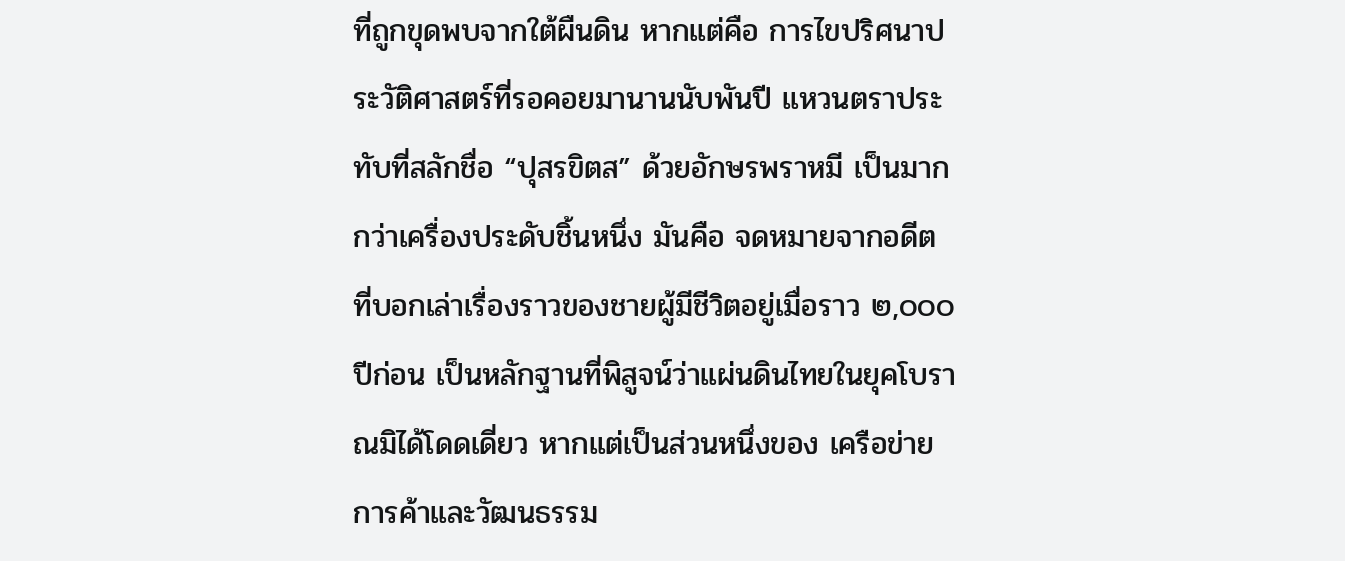ที่ถูกขุดพบจากใต้ผืนดิน หากแต่คือ การไขปริศนาประวัติศาสตร์ที่รอคอยมานานนับพันปี แหวนตราประทับที่สลักชื่อ “ปุสรขิตส” ด้วยอักษรพราหมี เป็นมากกว่าเครื่องประดับชิ้นหนึ่ง มันคือ จดหมายจากอดีต ที่บอกเล่าเรื่องราวของชายผู้มีชีวิตอยู่เมื่อราว ๒,๐๐๐ ปีก่อน เป็นหลักฐานที่พิสูจน์ว่าแผ่นดินไทยในยุคโบราณมิได้โดดเดี่ยว หากแต่เป็นส่วนหนึ่งของ เครือข่ายการค้าและวัฒนธรรม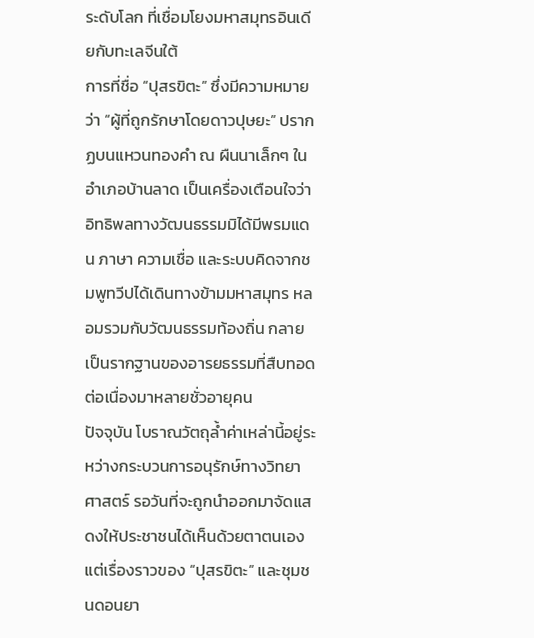ระดับโลก ที่เชื่อมโยงมหาสมุทรอินเดียกับทะเลจีนใต้
การที่ชื่อ “ปุสรขิตะ” ซึ่งมีความหมายว่า “ผู้ที่ถูกรักษาโดยดาวปุษยะ” ปรากฏบนแหวนทองคำ ณ ผืนนาเล็กๆ ในอำเภอบ้านลาด เป็นเครื่องเตือนใจว่าอิทธิพลทางวัฒนธรรมมิได้มีพรมแดน ภาษา ความเชื่อ และระบบคิดจากชมพูทวีปได้เดินทางข้ามมหาสมุทร หลอมรวมกับวัฒนธรรมท้องถิ่น กลายเป็นรากฐานของอารยธรรมที่สืบทอดต่อเนื่องมาหลายชั่วอายุคน
ปัจจุบัน โบราณวัตถุล้ำค่าเหล่านี้อยู่ระหว่างกระบวนการอนุรักษ์ทางวิทยาศาสตร์ รอวันที่จะถูกนำออกมาจัดแสดงให้ประชาชนได้เห็นด้วยตาตนเอง แต่เรื่องราวของ “ปุสรขิตะ” และชุมชนดอนยา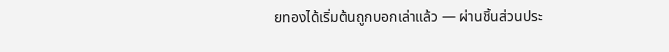ยทองได้เริ่มต้นถูกบอกเล่าแล้ว — ผ่านชิ้นส่วนประ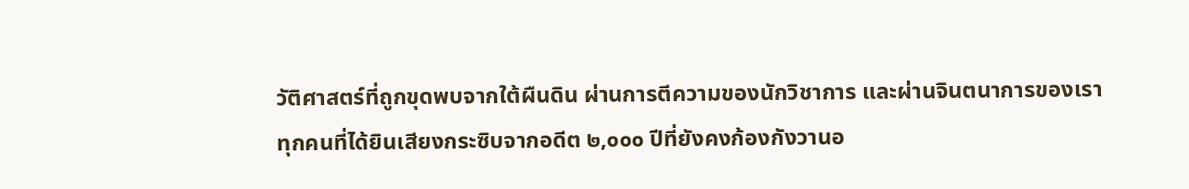วัติศาสตร์ที่ถูกขุดพบจากใต้ผืนดิน ผ่านการตีความของนักวิชาการ และผ่านจินตนาการของเราทุกคนที่ได้ยินเสียงกระซิบจากอดีต ๒,๐๐๐ ปีที่ยังคงก้องกังวานอ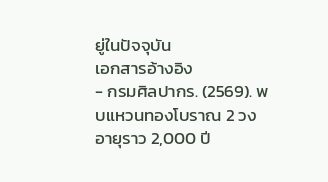ยู่ในปัจจุบัน
เอกสารอ้างอิง
- กรมศิลปากร. (2569). พบแหวนทองโบราณ 2 วง อายุราว 2,000 ปี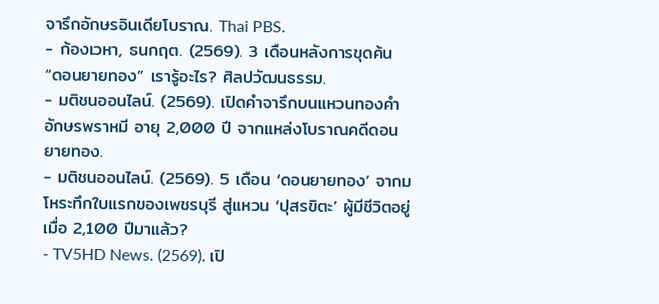จารึกอักษรอินเดียโบราณ. Thai PBS.
- ก้องเวหา, ธนกฤต. (2569). 3 เดือนหลังการขุดค้น “ดอนยายทอง” เรารู้อะไร? ศิลปวัฒนธรรม.
- มติชนออนไลน์. (2569). เปิดคำจารึกบนแหวนทองคำ อักษรพราหมี อายุ 2,000 ปี จากแหล่งโบราณคดีดอนยายทอง.
- มติชนออนไลน์. (2569). 5 เดือน ‘ดอนยายทอง’ จากมโหระทึกใบแรกของเพชรบุรี สู่แหวน ‘ปุสรขิตะ’ ผู้มีชีวิตอยู่เมื่อ 2,100 ปีมาแล้ว?
- TV5HD News. (2569). เปิ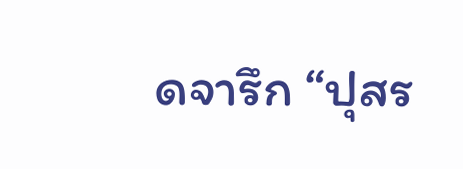ดจารึก “ปุสร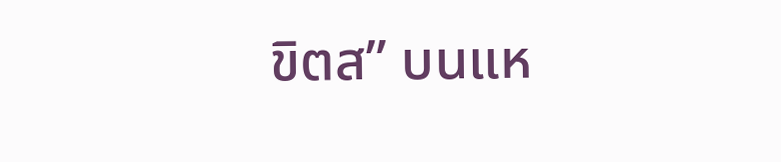ขิตส” บนแห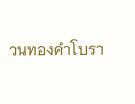วนทองคำโบรา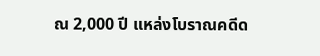ณ 2,000 ปี แหล่งโบราณคดีด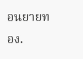อนยายทอง.